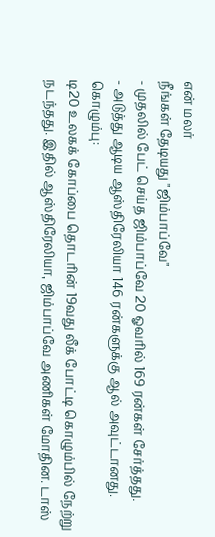என் மலர்
நீங்கள் தேடியது "ஜிம்பாப்வே"
- முதலில் பேட் செய்த ஜிம்பாப்வே 20 ஓவரில் 169 ரன்கள் சேர்த்தது.
- அடுத்து ஆடிய ஆஸ்திரேலியா 146 ரன்களுக்கு ஆல் அவுட்டானது.
கொழும்பு:
டி20 உலகக் கோப்பை தொடரின் 19வது லீக் போட்டி கொழும்பில் நேற்று நடந்தது. இதில் ஆஸ்திரேலியா, ஜிம்பாப்வே அணிகள் மோதின. டாஸ்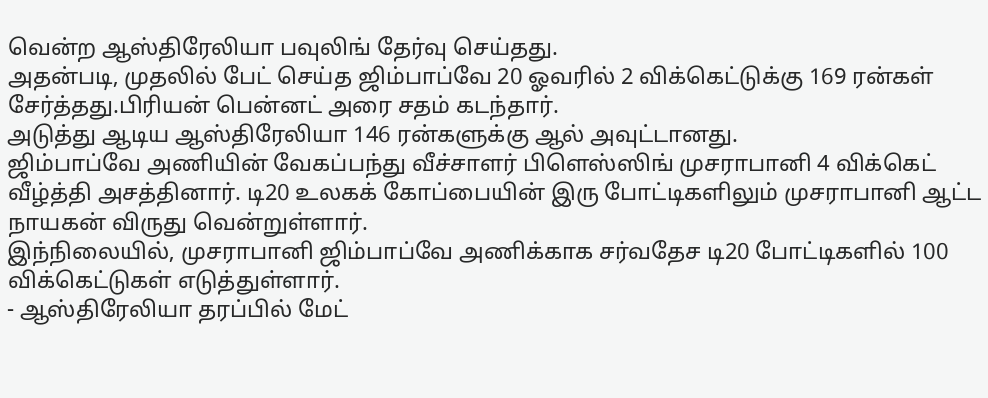வென்ற ஆஸ்திரேலியா பவுலிங் தேர்வு செய்தது.
அதன்படி, முதலில் பேட் செய்த ஜிம்பாப்வே 20 ஓவரில் 2 விக்கெட்டுக்கு 169 ரன்கள் சேர்த்தது.பிரியன் பென்னட் அரை சதம் கடந்தார்.
அடுத்து ஆடிய ஆஸ்திரேலியா 146 ரன்களுக்கு ஆல் அவுட்டானது.
ஜிம்பாப்வே அணியின் வேகப்பந்து வீச்சாளர் பிளெஸ்ஸிங் முசராபானி 4 விக்கெட் வீழ்த்தி அசத்தினார். டி20 உலகக் கோப்பையின் இரு போட்டிகளிலும் முசராபானி ஆட்ட நாயகன் விருது வென்றுள்ளார்.
இந்நிலையில், முசராபானி ஜிம்பாப்வே அணிக்காக சர்வதேச டி20 போட்டிகளில் 100 விக்கெட்டுகள் எடுத்துள்ளார்.
- ஆஸ்திரேலியா தரப்பில் மேட்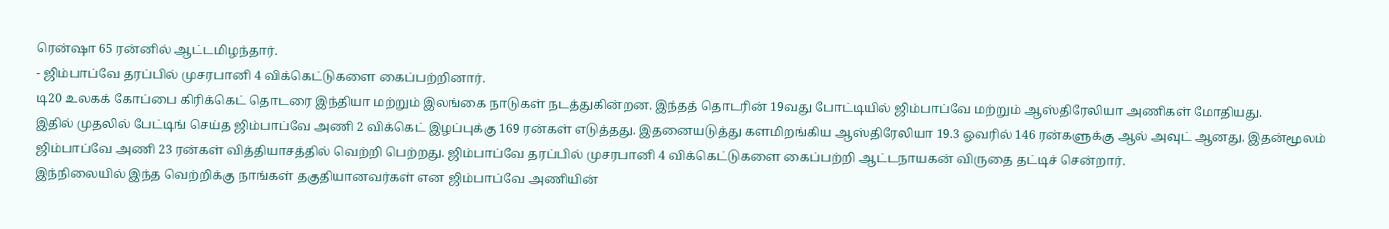ரென்ஷா 65 ரன்னில் ஆட்டமிழந்தார்.
- ஜிம்பாப்வே தரப்பில் முசரபானி 4 விக்கெட்டுகளை கைப்பற்றினார்.
டி20 உலகக் கோப்பை கிரிக்கெட் தொடரை இந்தியா மற்றும் இலங்கை நாடுகள் நடத்துகின்றன. இந்தத் தொடரின் 19வது போட்டியில் ஜிம்பாப்வே மற்றும் ஆஸ்திரேலியா அணிகள் மோதியது.
இதில் முதலில் பேட்டிங் செய்த ஜிம்பாப்வே அணி 2 விக்கெட் இழப்புக்கு 169 ரன்கள் எடுத்தது. இதனையடுத்து களமிறங்கிய ஆஸ்திரேலியா 19.3 ஓவரில் 146 ரன்களுக்கு ஆல் அவுட் ஆனது. இதன்மூலம் ஜிம்பாப்வே அணி 23 ரன்கள் வித்தியாசத்தில் வெற்றி பெற்றது. ஜிம்பாப்வே தரப்பில் முசரபானி 4 விக்கெட்டுகளை கைப்பற்றி ஆட்டநாயகன் விருதை தட்டிச் சென்றார்.
இந்நிலையில் இந்த வெற்றிக்கு நாங்கள் தகுதியானவர்கள் என ஜிம்பாப்வே அணியின்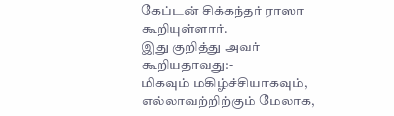கேப்டன் சிக்கந்தர் ராஸா கூறியுள்ளார்.
இது குறித்து அவர் கூறியதாவது:-
மிகவும் மகிழ்ச்சியாகவும், எல்லாவற்றிற்கும் மேலாக,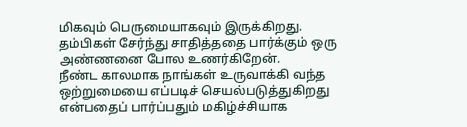மிகவும் பெருமையாகவும் இருக்கிறது. தம்பிகள் சேர்ந்து சாதித்ததை பார்க்கும் ஒரு அண்ணனை போல உணர்கிறேன்.
நீண்ட காலமாக நாங்கள் உருவாக்கி வந்த ஒற்றுமையை எப்படிச் செயல்படுத்துகிறது என்பதைப் பார்ப்பதும் மகிழ்ச்சியாக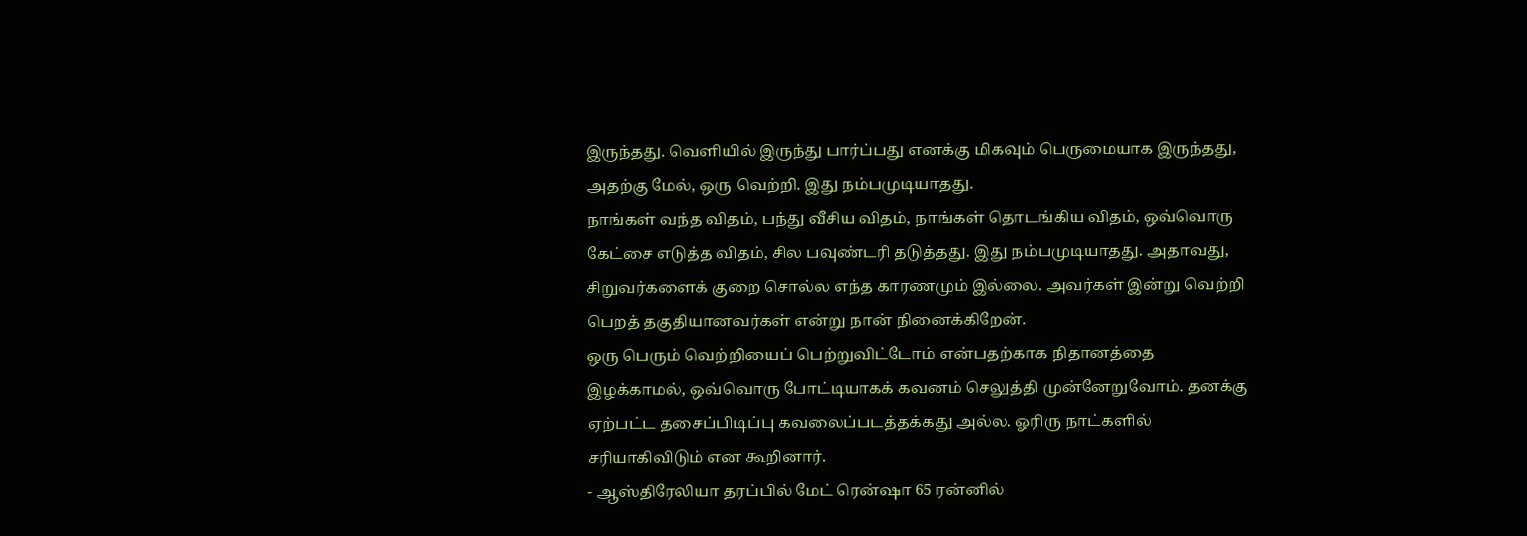இருந்தது. வெளியில் இருந்து பார்ப்பது எனக்கு மிகவும் பெருமையாக இருந்தது, அதற்கு மேல், ஒரு வெற்றி. இது நம்பமுடியாதது.
நாங்கள் வந்த விதம், பந்து வீசிய விதம், நாங்கள் தொடங்கிய விதம், ஒவ்வொரு கேட்சை எடுத்த விதம், சில பவுண்டரி தடுத்தது. இது நம்பமுடியாதது. அதாவது, சிறுவர்களைக் குறை சொல்ல எந்த காரணமும் இல்லை. அவர்கள் இன்று வெற்றி பெறத் தகுதியானவர்கள் என்று நான் நினைக்கிறேன்.
ஒரு பெரும் வெற்றியைப் பெற்றுவிட்டோம் என்பதற்காக நிதானத்தை இழக்காமல், ஒவ்வொரு போட்டியாகக் கவனம் செலுத்தி முன்னேறுவோம். தனக்கு ஏற்பட்ட தசைப்பிடிப்பு கவலைப்படத்தக்கது அல்ல. ஓரிரு நாட்களில் சரியாகிவிடும் என கூறினார்.
- ஆஸ்திரேலியா தரப்பில் மேட் ரென்ஷா 65 ரன்னில்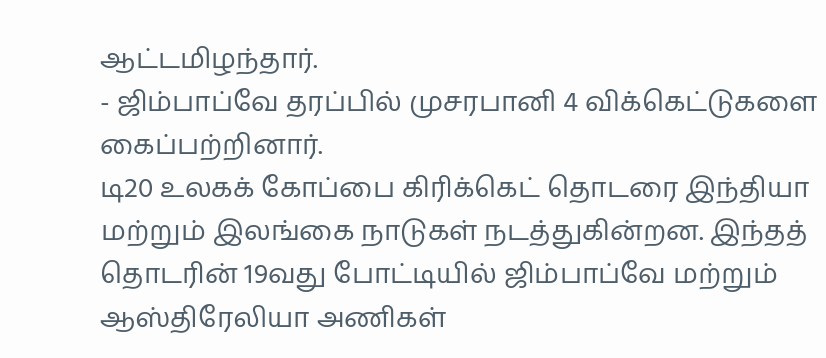ஆட்டமிழந்தார்.
- ஜிம்பாப்வே தரப்பில் முசரபானி 4 விக்கெட்டுகளை கைப்பற்றினார்.
டி20 உலகக் கோப்பை கிரிக்கெட் தொடரை இந்தியா மற்றும் இலங்கை நாடுகள் நடத்துகின்றன. இந்தத் தொடரின் 19வது போட்டியில் ஜிம்பாப்வே மற்றும் ஆஸ்திரேலியா அணிகள்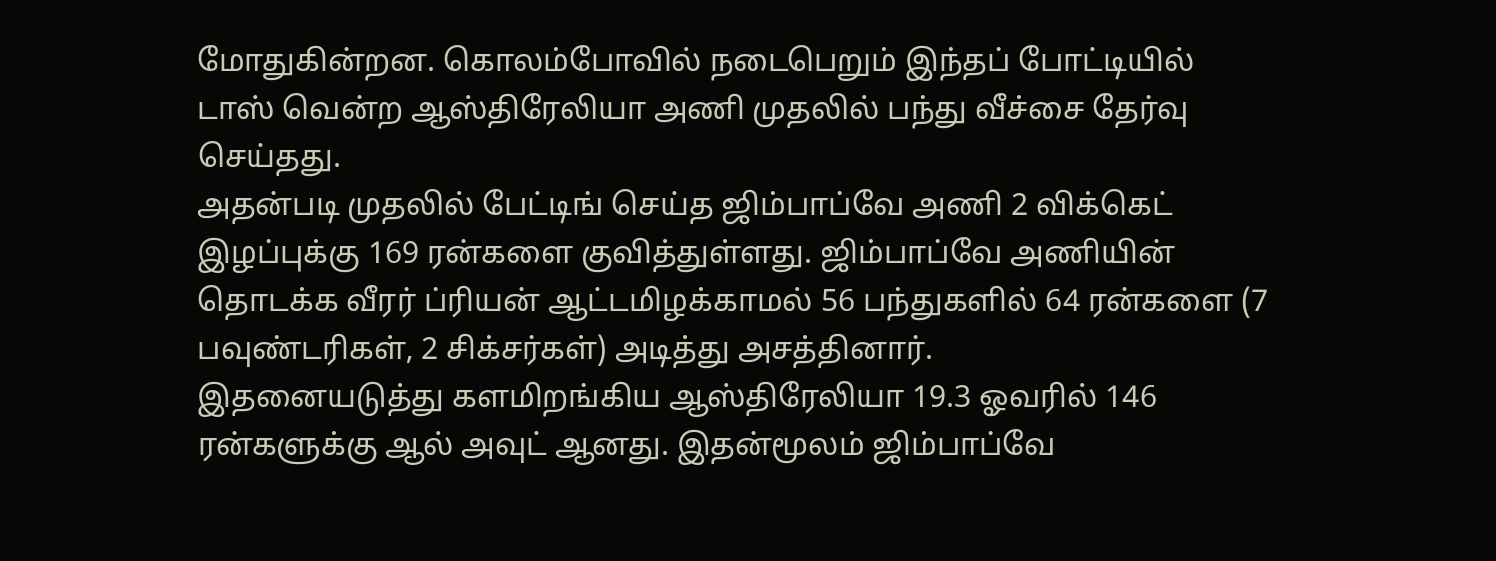மோதுகின்றன. கொலம்போவில் நடைபெறும் இந்தப் போட்டியில் டாஸ் வென்ற ஆஸ்திரேலியா அணி முதலில் பந்து வீச்சை தேர்வு செய்தது.
அதன்படி முதலில் பேட்டிங் செய்த ஜிம்பாப்வே அணி 2 விக்கெட் இழப்புக்கு 169 ரன்களை குவித்துள்ளது. ஜிம்பாப்வே அணியின் தொடக்க வீரர் ப்ரியன் ஆட்டமிழக்காமல் 56 பந்துகளில் 64 ரன்களை (7 பவுண்டரிகள், 2 சிக்சர்கள்) அடித்து அசத்தினார்.
இதனையடுத்து களமிறங்கிய ஆஸ்திரேலியா 19.3 ஓவரில் 146 ரன்களுக்கு ஆல் அவுட் ஆனது. இதன்மூலம் ஜிம்பாப்வே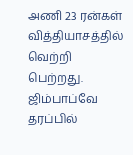அணி 23 ரன்கள் வித்தியாசத்தில் வெற்றி பெற்றது. ஜிம்பாப்வே தரப்பில்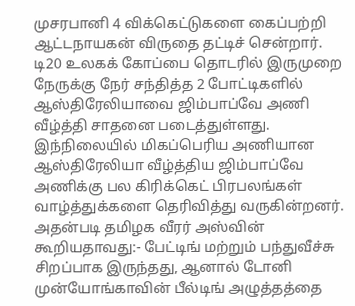முசரபானி 4 விக்கெட்டுகளை கைப்பற்றி ஆட்டநாயகன் விருதை தட்டிச் சென்றார்.
டி20 உலகக் கோப்பை தொடரில் இருமுறை நேருக்கு நேர் சந்தித்த 2 போட்டிகளில் ஆஸ்திரேலியாவை ஜிம்பாப்வே அணி வீழ்த்தி சாதனை படைத்துள்ளது.
இந்நிலையில் மிகப்பெரிய அணியான ஆஸ்திரேலியா வீழ்த்திய ஜிம்பாப்வே அணிக்கு பல கிரிக்கெட் பிரபலங்கள் வாழ்த்துக்களை தெரிவித்து வருகின்றனர்.
அதன்படி தமிழக வீரர் அஸ்வின் கூறியதாவது:- பேட்டிங் மற்றும் பந்துவீச்சு சிறப்பாக இருந்தது, ஆனால் டோனி முன்யோங்காவின் பீல்டிங் அழுத்தத்தை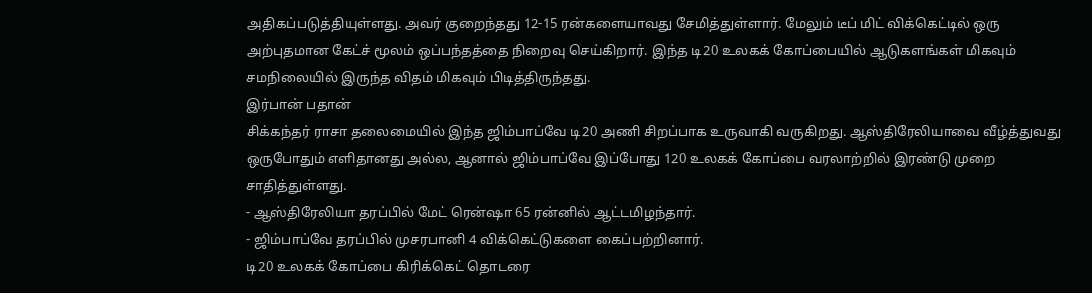அதிகப்படுத்தியுள்ளது. அவர் குறைந்தது 12-15 ரன்களையாவது சேமித்துள்ளார். மேலும் டீப் மிட் விக்கெட்டில் ஒரு அற்புதமான கேட்ச் மூலம் ஒப்பந்தத்தை நிறைவு செய்கிறார். இந்த டி20 உலகக் கோப்பையில் ஆடுகளங்கள் மிகவும் சமநிலையில் இருந்த விதம் மிகவும் பிடித்திருந்தது.
இர்பான் பதான்
சிக்கந்தர் ராசா தலைமையில் இந்த ஜிம்பாப்வே டி20 அணி சிறப்பாக உருவாகி வருகிறது. ஆஸ்திரேலியாவை வீழ்த்துவது ஒருபோதும் எளிதானது அல்ல, ஆனால் ஜிம்பாப்வே இப்போது 120 உலகக் கோப்பை வரலாற்றில் இரண்டு முறை சாதித்துள்ளது.
- ஆஸ்திரேலியா தரப்பில் மேட் ரென்ஷா 65 ரன்னில் ஆட்டமிழந்தார்.
- ஜிம்பாப்வே தரப்பில் முசரபானி 4 விக்கெட்டுகளை கைப்பற்றினார்.
டி20 உலகக் கோப்பை கிரிக்கெட் தொடரை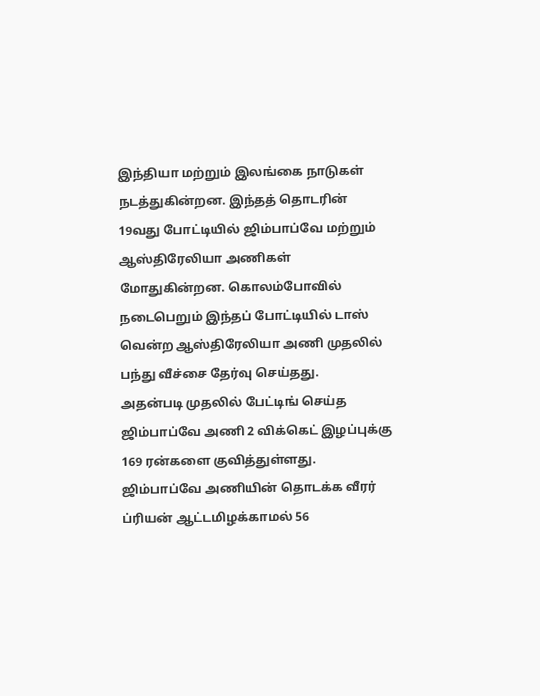இந்தியா மற்றும் இலங்கை நாடுகள் நடத்துகின்றன. இந்தத் தொடரின் 19வது போட்டியில் ஜிம்பாப்வே மற்றும் ஆஸ்திரேலியா அணிகள் மோதுகின்றன. கொலம்போவில் நடைபெறும் இந்தப் போட்டியில் டாஸ் வென்ற ஆஸ்திரேலியா அணி முதலில் பந்து வீச்சை தேர்வு செய்தது.
அதன்படி முதலில் பேட்டிங் செய்த ஜிம்பாப்வே அணி 2 விக்கெட் இழப்புக்கு 169 ரன்களை குவித்துள்ளது. ஜிம்பாப்வே அணியின் தொடக்க வீரர் ப்ரியன் ஆட்டமிழக்காமல் 56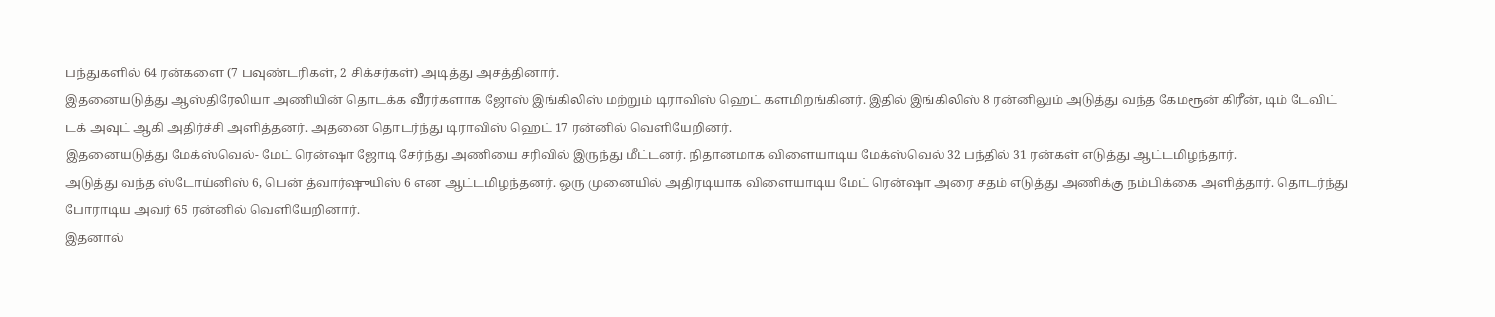பந்துகளில் 64 ரன்களை (7 பவுண்டரிகள், 2 சிக்சர்கள்) அடித்து அசத்தினார்.
இதனையடுத்து ஆஸ்திரேலியா அணியின் தொடக்க வீரர்களாக ஜோஸ் இங்கிலிஸ் மற்றும் டிராவிஸ் ஹெட் களமிறங்கினர். இதில் இங்கிலிஸ் 8 ரன்னிலும் அடுத்து வந்த கேமரூன் கிரீன், டிம் டேவிட் டக் அவுட் ஆகி அதிர்ச்சி அளித்தனர். அதனை தொடர்ந்து டிராவிஸ் ஹெட் 17 ரன்னில் வெளியேறினர்.
இதனையடுத்து மேக்ஸ்வெல்- மேட் ரென்ஷா ஜோடி சேர்ந்து அணியை சரிவில் இருந்து மீட்டனர். நிதானமாக விளையாடிய மேக்ஸ்வெல் 32 பந்தில் 31 ரன்கள் எடுத்து ஆட்டமிழந்தார்.
அடுத்து வந்த ஸ்டோய்னிஸ் 6, பென் த்வார்ஷுயிஸ் 6 என ஆட்டமிழந்தனர். ஒரு முனையில் அதிரடியாக விளையாடிய மேட் ரென்ஷா அரை சதம் எடுத்து அணிக்கு நம்பிக்கை அளித்தார். தொடர்ந்து போராடிய அவர் 65 ரன்னில் வெளியேறினார்.
இதனால்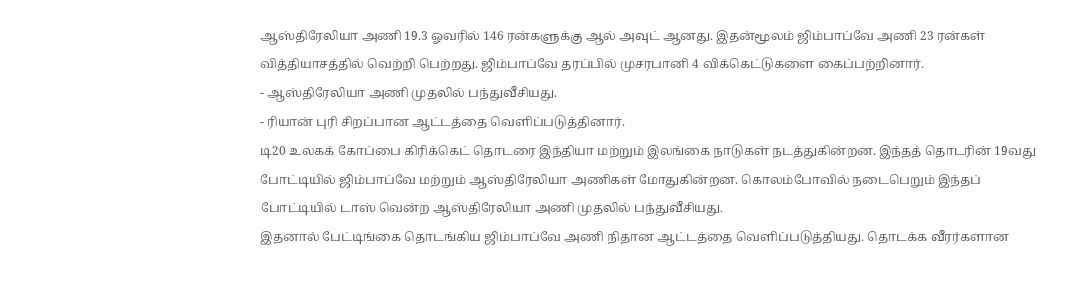ஆஸ்திரேலியா அணி 19.3 ஓவரில் 146 ரன்களுக்கு ஆல் அவுட் ஆனது. இதன்மூலம் ஜிம்பாப்வே அணி 23 ரன்கள் வித்தியாசத்தில் வெற்றி பெற்றது. ஜிம்பாப்வே தரப்பில் முசரபானி 4 விக்கெட்டுகளை கைப்பற்றினார்.
- ஆஸ்திரேலியா அணி முதலில் பந்துவீசியது.
- ரியான் புரி சிறப்பான ஆட்டத்தை வெளிப்படுத்தினார்.
டி20 உலகக் கோப்பை கிரிக்கெட் தொடரை இந்தியா மற்றும் இலங்கை நாடுகள் நடத்துகின்றன. இந்தத் தொடரின் 19வது போட்டியில் ஜிம்பாப்வே மற்றும் ஆஸ்திரேலியா அணிகள் மோதுகின்றன. கொலம்போவில் நடைபெறும் இந்தப் போட்டியில் டாஸ் வென்ற ஆஸ்திரேலியா அணி முதலில் பந்துவீசியது.
இதனால் பேட்டிங்கை தொடங்கிய ஜிம்பாப்வே அணி நிதான ஆட்டத்தை வெளிப்படுத்தியது. தொடக்க வீரர்களான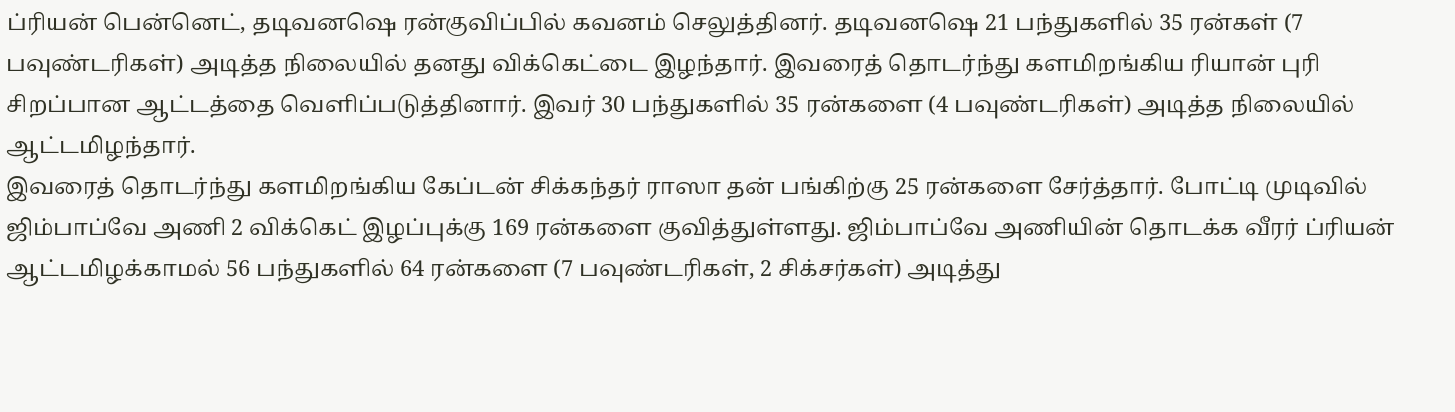ப்ரியன் பென்னெட், தடிவனஷெ ரன்குவிப்பில் கவனம் செலுத்தினர். தடிவனஷெ 21 பந்துகளில் 35 ரன்கள் (7 பவுண்டரிகள்) அடித்த நிலையில் தனது விக்கெட்டை இழந்தார். இவரைத் தொடர்ந்து களமிறங்கிய ரியான் புரி சிறப்பான ஆட்டத்தை வெளிப்படுத்தினார். இவர் 30 பந்துகளில் 35 ரன்களை (4 பவுண்டரிகள்) அடித்த நிலையில் ஆட்டமிழந்தார்.
இவரைத் தொடர்ந்து களமிறங்கிய கேப்டன் சிக்கந்தர் ராஸா தன் பங்கிற்கு 25 ரன்களை சேர்த்தார். போட்டி முடிவில் ஜிம்பாப்வே அணி 2 விக்கெட் இழப்புக்கு 169 ரன்களை குவித்துள்ளது. ஜிம்பாப்வே அணியின் தொடக்க வீரர் ப்ரியன் ஆட்டமிழக்காமல் 56 பந்துகளில் 64 ரன்களை (7 பவுண்டரிகள், 2 சிக்சர்கள்) அடித்து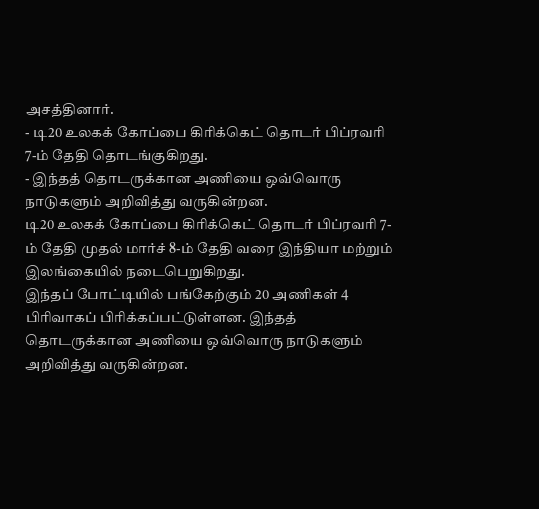அசத்தினார்.
- டி20 உலகக் கோப்பை கிரிக்கெட் தொடர் பிப்ரவரி 7-ம் தேதி தொடங்குகிறது.
- இந்தத் தொடருக்கான அணியை ஒவ்வொரு நாடுகளும் அறிவித்து வருகின்றன.
டி20 உலகக் கோப்பை கிரிக்கெட் தொடர் பிப்ரவரி 7-ம் தேதி முதல் மார்ச் 8-ம் தேதி வரை இந்தியா மற்றும் இலங்கையில் நடைபெறுகிறது.
இந்தப் போட்டியில் பங்கேற்கும் 20 அணிகள் 4 பிரிவாகப் பிரிக்கப்பட்டுள்ளன. இந்தத் தொடருக்கான அணியை ஒவ்வொரு நாடுகளும் அறிவித்து வருகின்றன.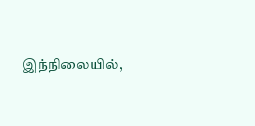இந்நிலையில்,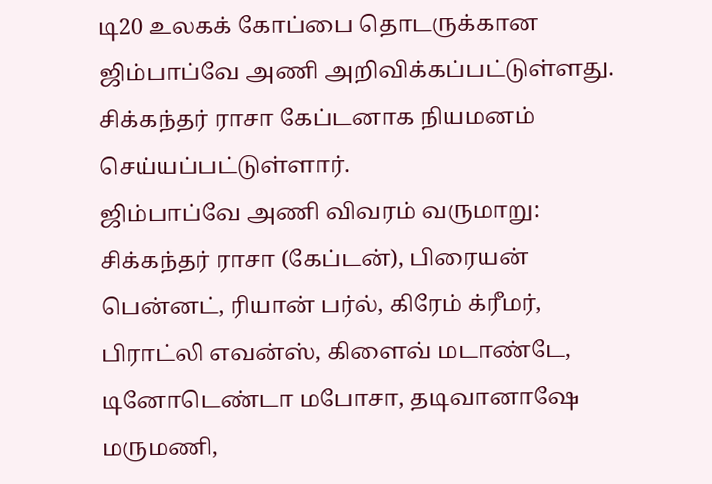டி20 உலகக் கோப்பை தொடருக்கான ஜிம்பாப்வே அணி அறிவிக்கப்பட்டுள்ளது. சிக்கந்தர் ராசா கேப்டனாக நியமனம் செய்யப்பட்டுள்ளார்.
ஜிம்பாப்வே அணி விவரம் வருமாறு:
சிக்கந்தர் ராசா (கேப்டன்), பிரையன் பென்னட், ரியான் பர்ல், கிரேம் க்ரீமர், பிராட்லி எவன்ஸ், கிளைவ் மடாண்டே, டினோடெண்டா மபோசா, தடிவானாஷே மருமணி,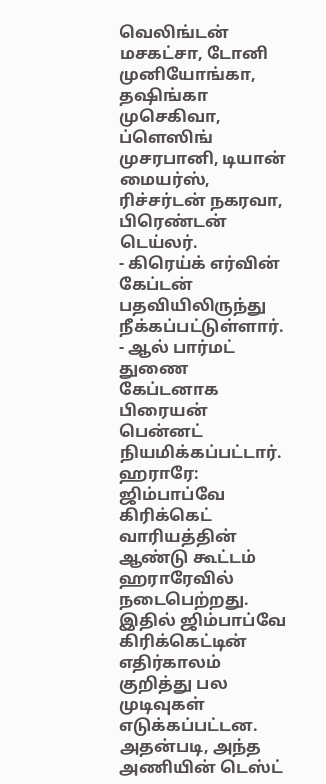வெலிங்டன் மசகட்சா, டோனி முனியோங்கா, தஷிங்கா முசெகிவா, ப்ளெஸிங் முசரபானி, டியான் மையர்ஸ், ரிச்சர்டன் நகரவா, பிரெண்டன் டெய்லர்.
- கிரெய்க் எர்வின் கேப்டன் பதவியிலிருந்து நீக்கப்பட்டுள்ளார்.
- ஆல் பார்மட் துணை கேப்டனாக பிரையன் பென்னட் நியமிக்கப்பட்டார்.
ஹராரே:
ஜிம்பாப்வே கிரிக்கெட் வாரியத்தின் ஆண்டு கூட்டம் ஹராரேவில் நடைபெற்றது. இதில் ஜிம்பாப்வே கிரிக்கெட்டின் எதிர்காலம் குறித்து பல முடிவுகள் எடுக்கப்பட்டன.
அதன்படி, அந்த அணியின் டெஸ்ட்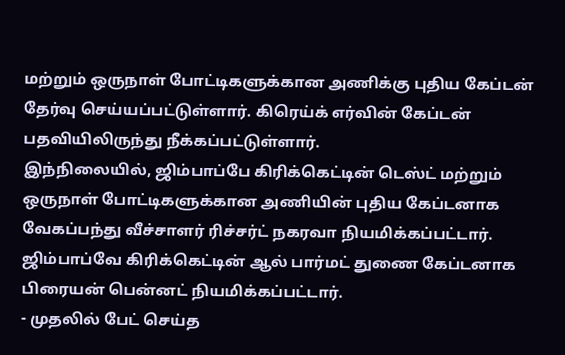மற்றும் ஒருநாள் போட்டிகளுக்கான அணிக்கு புதிய கேப்டன் தேர்வு செய்யப்பட்டுள்ளார். கிரெய்க் எர்வின் கேப்டன் பதவியிலிருந்து நீக்கப்பட்டுள்ளார்.
இந்நிலையில், ஜிம்பாப்பே கிரிக்கெட்டின் டெஸ்ட் மற்றும் ஒருநாள் போட்டிகளுக்கான அணியின் புதிய கேப்டனாக வேகப்பந்து வீச்சாளர் ரிச்சர்ட் நகரவா நியமிக்கப்பட்டார்.
ஜிம்பாப்வே கிரிக்கெட்டின் ஆல் பார்மட் துணை கேப்டனாக பிரையன் பென்னட் நியமிக்கப்பட்டார்.
- முதலில் பேட் செய்த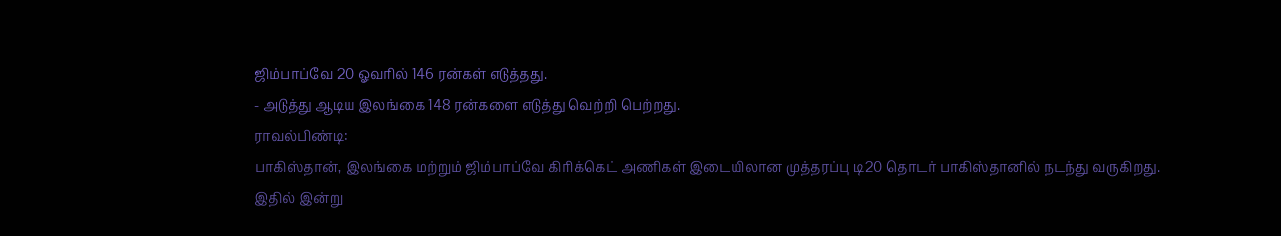ஜிம்பாப்வே 20 ஓவரில் 146 ரன்கள் எடுத்தது.
- அடுத்து ஆடிய இலங்கை 148 ரன்களை எடுத்து வெற்றி பெற்றது.
ராவல்பிண்டி:
பாகிஸ்தான், இலங்கை மற்றும் ஜிம்பாப்வே கிரிக்கெட் அணிகள் இடையிலான முத்தரப்பு டி20 தொடர் பாகிஸ்தானில் நடந்து வருகிறது.
இதில் இன்று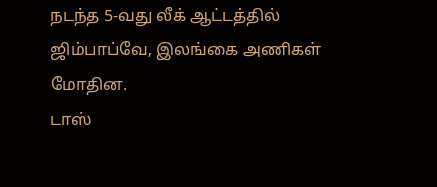நடந்த 5-வது லீக் ஆட்டத்தில் ஜிம்பாப்வே, இலங்கை அணிகள் மோதின.
டாஸ்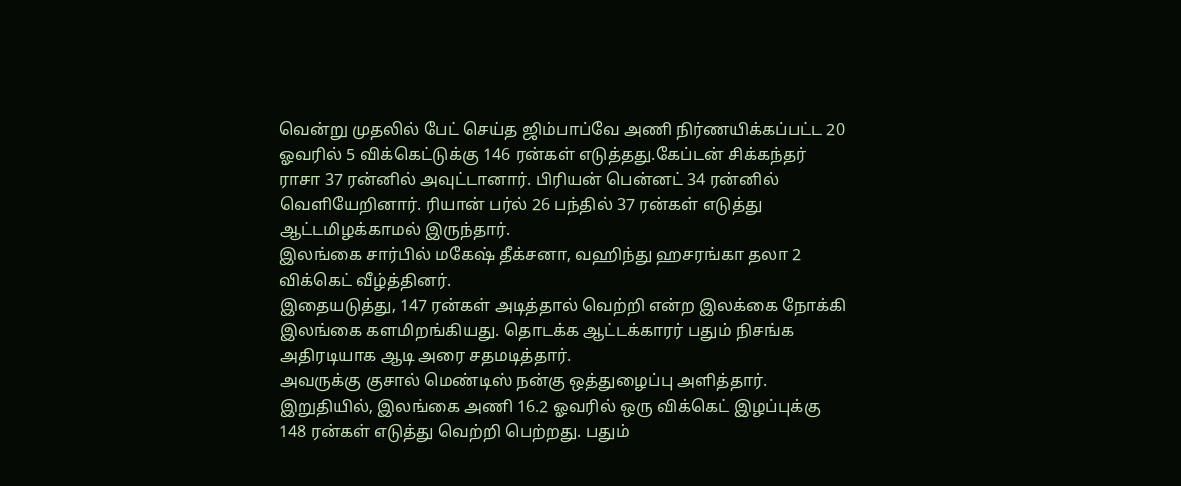வென்று முதலில் பேட் செய்த ஜிம்பாப்வே அணி நிர்ணயிக்கப்பட்ட 20 ஓவரில் 5 விக்கெட்டுக்கு 146 ரன்கள் எடுத்தது.கேப்டன் சிக்கந்தர் ராசா 37 ரன்னில் அவுட்டானார். பிரியன் பென்னட் 34 ரன்னில் வெளியேறினார். ரியான் பர்ல் 26 பந்தில் 37 ரன்கள் எடுத்து ஆட்டமிழக்காமல் இருந்தார்.
இலங்கை சார்பில் மகேஷ் தீக்சனா, வஹிந்து ஹசரங்கா தலா 2 விக்கெட் வீழ்த்தினர்.
இதையடுத்து, 147 ரன்கள் அடித்தால் வெற்றி என்ற இலக்கை நோக்கி இலங்கை களமிறங்கியது. தொடக்க ஆட்டக்காரர் பதும் நிசங்க அதிரடியாக ஆடி அரை சதமடித்தார்.
அவருக்கு குசால் மெண்டிஸ் நன்கு ஒத்துழைப்பு அளித்தார்.
இறுதியில், இலங்கை அணி 16.2 ஓவரில் ஒரு விக்கெட் இழப்புக்கு 148 ரன்கள் எடுத்து வெற்றி பெற்றது. பதும்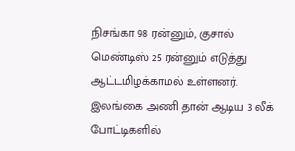நிசங்கா 98 ரன்னும், குசால் மெண்டிஸ் 25 ரன்னும் எடுத்து ஆட்டமிழக்காமல் உள்ளனர்.
இலங்கை அணி தான் ஆடிய 3 லீக் போட்டிகளில்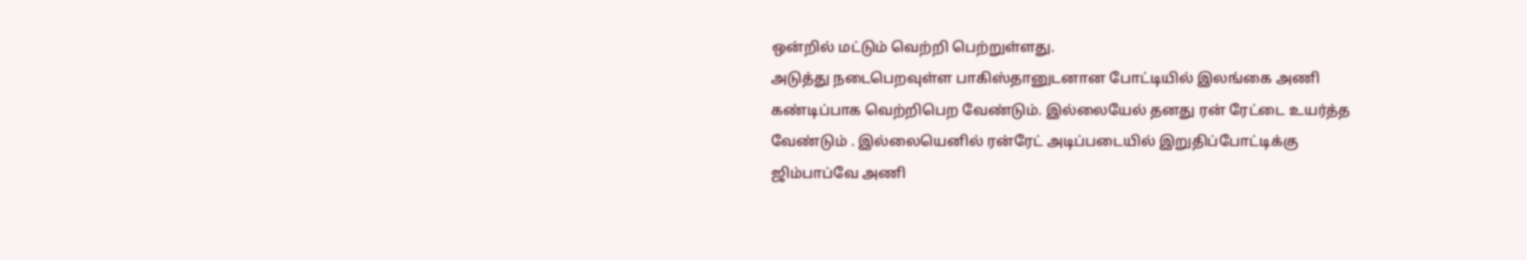ஒன்றில் மட்டும் வெற்றி பெற்றுள்ளது.
அடுத்து நடைபெறவுள்ள பாகிஸ்தானுடனான போட்டியில் இலங்கை அணி கண்டிப்பாக வெற்றிபெற வேண்டும். இல்லையேல் தனது ரன் ரேட்டை உயர்த்த வேண்டும் . இல்லையெனில் ரன்ரேட் அடிப்படையில் இறுதிப்போட்டிக்கு ஜிம்பாப்வே அணி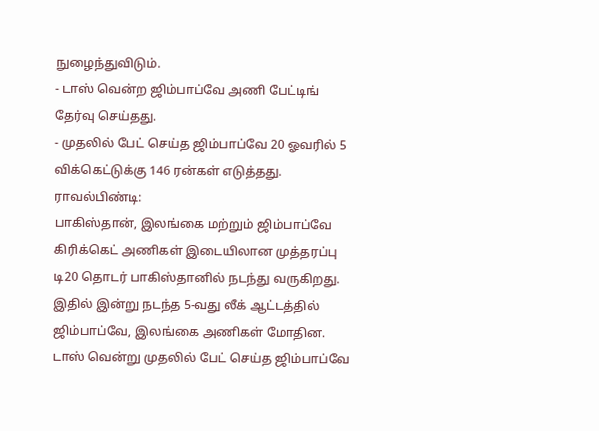நுழைந்துவிடும்.
- டாஸ் வென்ற ஜிம்பாப்வே அணி பேட்டிங் தேர்வு செய்தது.
- முதலில் பேட் செய்த ஜிம்பாப்வே 20 ஓவரில் 5 விக்கெட்டுக்கு 146 ரன்கள் எடுத்தது.
ராவல்பிண்டி:
பாகிஸ்தான், இலங்கை மற்றும் ஜிம்பாப்வே கிரிக்கெட் அணிகள் இடையிலான முத்தரப்பு டி20 தொடர் பாகிஸ்தானில் நடந்து வருகிறது.
இதில் இன்று நடந்த 5-வது லீக் ஆட்டத்தில் ஜிம்பாப்வே, இலங்கை அணிகள் மோதின.
டாஸ் வென்று முதலில் பேட் செய்த ஜிம்பாப்வே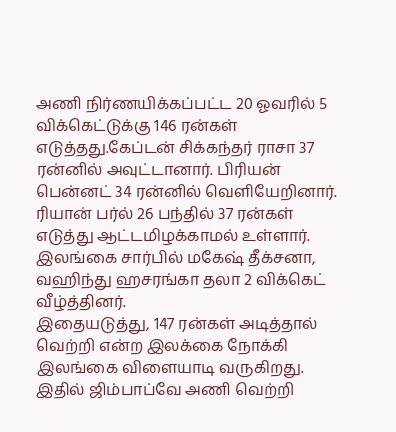அணி நிர்ணயிக்கப்பட்ட 20 ஓவரில் 5 விக்கெட்டுக்கு 146 ரன்கள் எடுத்தது.கேப்டன் சிக்கந்தர் ராசா 37 ரன்னில் அவுட்டானார். பிரியன் பென்னட் 34 ரன்னில் வெளியேறினார்.
ரியான் பர்ல் 26 பந்தில் 37 ரன்கள் எடுத்து ஆட்டமிழக்காமல் உள்ளார்.
இலங்கை சார்பில் மகேஷ் தீக்சனா, வஹிந்து ஹசரங்கா தலா 2 விக்கெட் வீழ்த்தினர்.
இதையடுத்து, 147 ரன்கள் அடித்தால் வெற்றி என்ற இலக்கை நோக்கி இலங்கை விளையாடி வருகிறது. இதில் ஜிம்பாப்வே அணி வெற்றி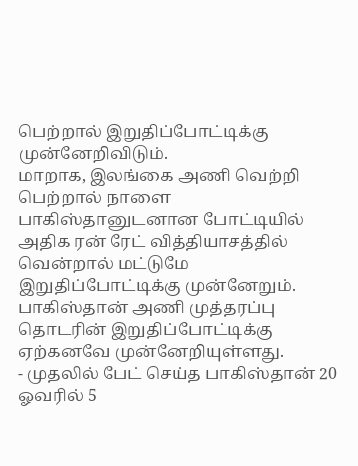பெற்றால் இறுதிப்போட்டிக்கு முன்னேறிவிடும்.
மாறாக, இலங்கை அணி வெற்றி பெற்றால் நாளை பாகிஸ்தானுடனான போட்டியில் அதிக ரன் ரேட் வித்தியாசத்தில் வென்றால் மட்டுமே இறுதிப்போட்டிக்கு முன்னேறும்.
பாகிஸ்தான் அணி முத்தரப்பு தொடரின் இறுதிப்போட்டிக்கு ஏற்கனவே முன்னேறியுள்ளது.
- முதலில் பேட் செய்த பாகிஸ்தான் 20 ஓவரில் 5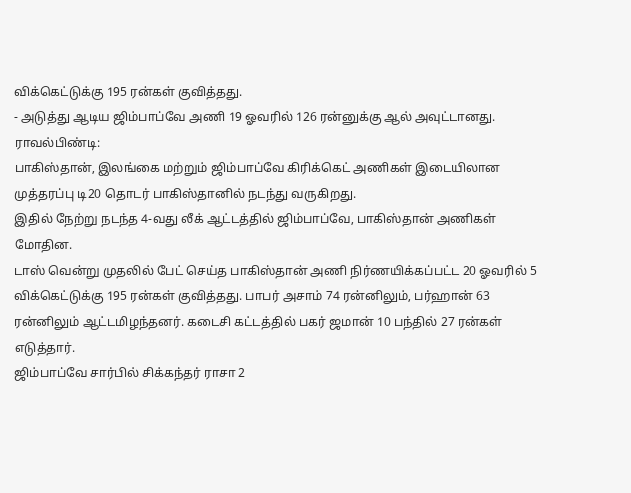விக்கெட்டுக்கு 195 ரன்கள் குவித்தது.
- அடுத்து ஆடிய ஜிம்பாப்வே அணி 19 ஓவரில் 126 ரன்னுக்கு ஆல் அவுட்டானது.
ராவல்பிண்டி:
பாகிஸ்தான், இலங்கை மற்றும் ஜிம்பாப்வே கிரிக்கெட் அணிகள் இடையிலான முத்தரப்பு டி20 தொடர் பாகிஸ்தானில் நடந்து வருகிறது.
இதில் நேற்று நடந்த 4-வது லீக் ஆட்டத்தில் ஜிம்பாப்வே, பாகிஸ்தான் அணிகள் மோதின.
டாஸ் வென்று முதலில் பேட் செய்த பாகிஸ்தான் அணி நிர்ணயிக்கப்பட்ட 20 ஓவரில் 5 விக்கெட்டுக்கு 195 ரன்கள் குவித்தது. பாபர் அசாம் 74 ரன்னிலும், பர்ஹான் 63 ரன்னிலும் ஆட்டமிழந்தனர். கடைசி கட்டத்தில் பகர் ஜமான் 10 பந்தில் 27 ரன்கள் எடுத்தார்.
ஜிம்பாப்வே சார்பில் சிக்கந்தர் ராசா 2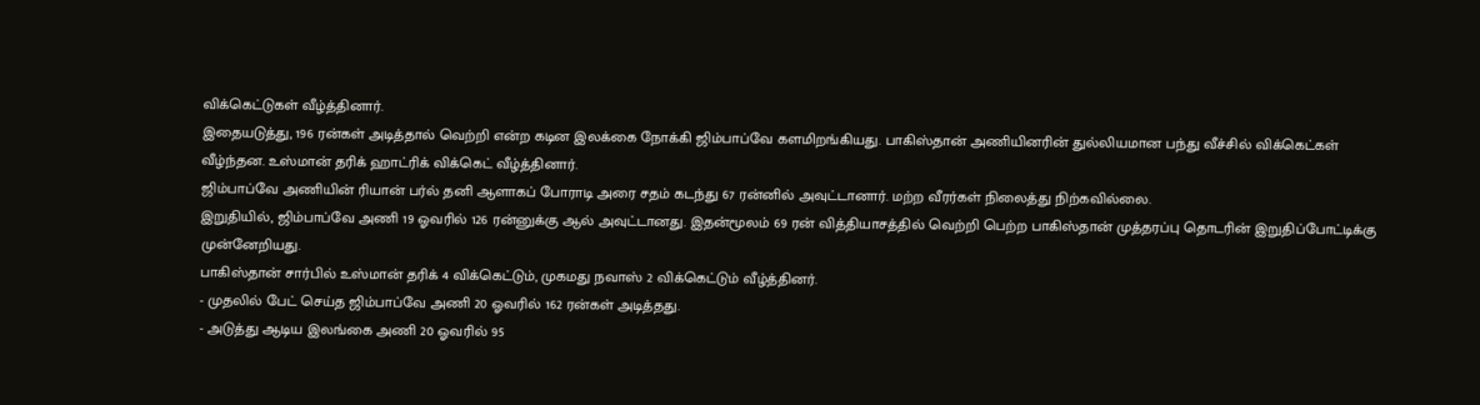விக்கெட்டுகள் வீழ்த்தினார்.
இதையடுத்து, 196 ரன்கள் அடித்தால் வெற்றி என்ற கடின இலக்கை நோக்கி ஜிம்பாப்வே களமிறங்கியது. பாகிஸ்தான் அணியினரின் துல்லியமான பந்து வீச்சில் விக்கெட்கள் வீழ்ந்தன. உஸ்மான் தரிக் ஹாட்ரிக் விக்கெட் வீழ்த்தினார்.
ஜிம்பாப்வே அணியின் ரியான் பர்ல் தனி ஆளாகப் போராடி அரை சதம் கடந்து 67 ரன்னில் அவுட்டானார். மற்ற வீரர்கள் நிலைத்து நிற்கவில்லை.
இறுதியில், ஜிம்பாப்வே அணி 19 ஓவரில் 126 ரன்னுக்கு ஆல் அவுட்டானது. இதன்மூலம் 69 ரன் வித்தியாசத்தில் வெற்றி பெற்ற பாகிஸ்தான் முத்தரப்பு தொடரின் இறுதிப்போட்டிக்கு முன்னேறியது.
பாகிஸ்தான் சார்பில் உஸ்மான் தரிக் 4 விக்கெட்டும், முகமது நவாஸ் 2 விக்கெட்டும் வீழ்த்தினர்.
- முதலில் பேட் செய்த ஜிம்பாப்வே அணி 20 ஓவரில் 162 ரன்கள் அடித்தது.
- அடுத்து ஆடிய இலங்கை அணி 20 ஓவரில் 95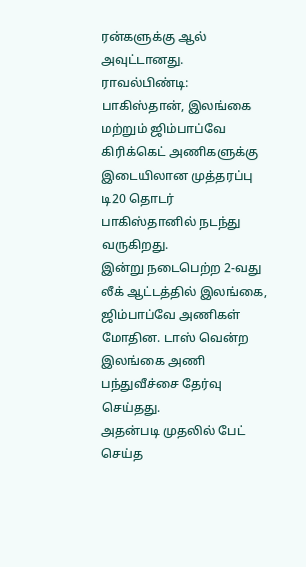ரன்களுக்கு ஆல் அவுட்டானது.
ராவல்பிண்டி:
பாகிஸ்தான், இலங்கை மற்றும் ஜிம்பாப்வே கிரிக்கெட் அணிகளுக்கு இடையிலான முத்தரப்பு டி20 தொடர் பாகிஸ்தானில் நடந்து வருகிறது.
இன்று நடைபெற்ற 2-வது லீக் ஆட்டத்தில் இலங்கை, ஜிம்பாப்வே அணிகள் மோதின. டாஸ் வென்ற இலங்கை அணி பந்துவீச்சை தேர்வு செய்தது.
அதன்படி முதலில் பேட் செய்த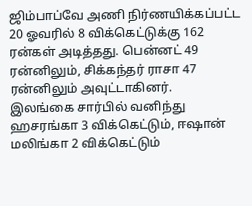ஜிம்பாப்வே அணி நிர்ணயிக்கப்பட்ட 20 ஓவரில் 8 விக்கெட்டுக்கு 162 ரன்கள் அடித்தது. பென்னட் 49 ரன்னிலும், சிக்கந்தர் ராசா 47 ரன்னிலும் அவுட்டாகினர்.
இலங்கை சார்பில் வனிந்து ஹசரங்கா 3 விக்கெட்டும், ஈஷான் மலிங்கா 2 விக்கெட்டும்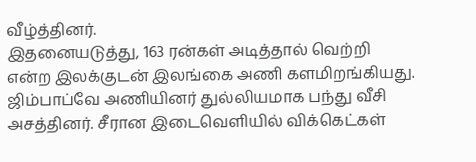வீழ்த்தினர்.
இதனையடுத்து, 163 ரன்கள் அடித்தால் வெற்றி என்ற இலக்குடன் இலங்கை அணி களமிறங்கியது. ஜிம்பாப்வே அணியினர் துல்லியமாக பந்து வீசி அசத்தினர். சீரான இடைவெளியில் விக்கெட்கள்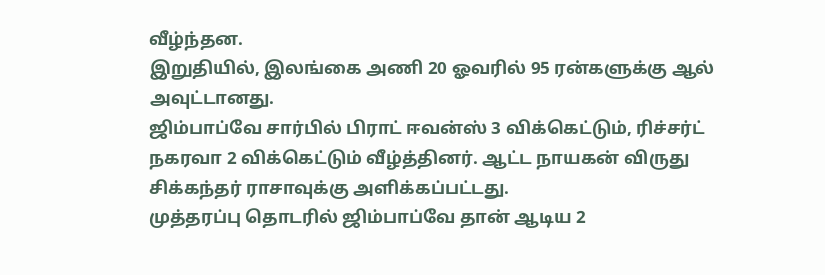வீழ்ந்தன.
இறுதியில், இலங்கை அணி 20 ஓவரில் 95 ரன்களுக்கு ஆல் அவுட்டானது.
ஜிம்பாப்வே சார்பில் பிராட் ஈவன்ஸ் 3 விக்கெட்டும், ரிச்சர்ட் நகரவா 2 விக்கெட்டும் வீழ்த்தினர். ஆட்ட நாயகன் விருது சிக்கந்தர் ராசாவுக்கு அளிக்கப்பட்டது.
முத்தரப்பு தொடரில் ஜிம்பாப்வே தான் ஆடிய 2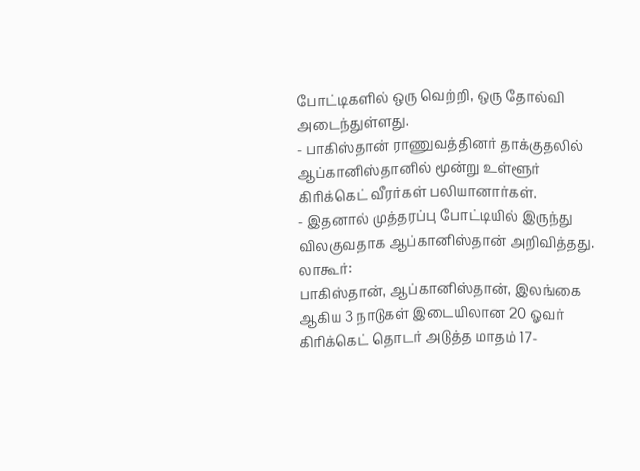போட்டிகளில் ஒரு வெற்றி, ஒரு தோல்வி அடைந்துள்ளது.
- பாகிஸ்தான் ராணுவத்தினர் தாக்குதலில் ஆப்கானிஸ்தானில் மூன்று உள்ளூர் கிரிக்கெட் வீரர்கள் பலியானார்கள்.
- இதனால் முத்தரப்பு போட்டியில் இருந்து விலகுவதாக ஆப்கானிஸ்தான் அறிவித்தது.
லாகூர்:
பாகிஸ்தான், ஆப்கானிஸ்தான், இலங்கை ஆகிய 3 நாடுகள் இடையிலான 20 ஓவர் கிரிக்கெட் தொடர் அடுத்த மாதம் 17-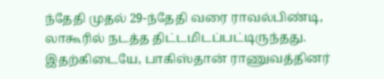ந்தேதி முதல் 29-ந்தேதி வரை ராவல்பிண்டி, லாகூரில் நடத்த திட்டமிடப்பட்டிருந்தது.
இதற்கிடையே, பாகிஸ்தான் ராணுவத்தினர்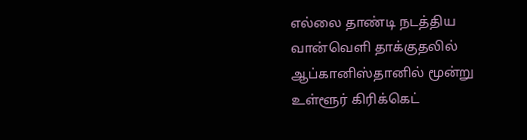எல்லை தாண்டி நடத்திய வான்வெளி தாக்குதலில் ஆப்கானிஸ்தானில் மூன்று உள்ளூர் கிரிக்கெட்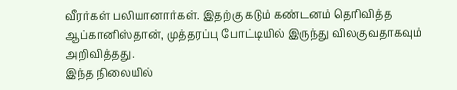வீரர்கள் பலியானார்கள். இதற்கு கடும் கண்டனம் தெரிவித்த ஆப்கானிஸ்தான், முத்தரப்பு போட்டியில் இருந்து விலகுவதாகவும் அறிவித்தது.
இந்த நிலையில்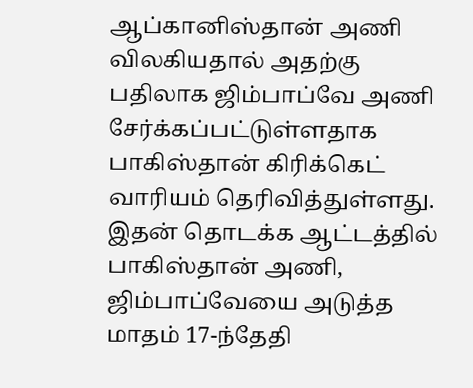ஆப்கானிஸ்தான் அணி விலகியதால் அதற்கு பதிலாக ஜிம்பாப்வே அணி சேர்க்கப்பட்டுள்ளதாக பாகிஸ்தான் கிரிக்கெட் வாரியம் தெரிவித்துள்ளது. இதன் தொடக்க ஆட்டத்தில் பாகிஸ்தான் அணி, ஜிம்பாப்வேயை அடுத்த மாதம் 17-ந்தேதி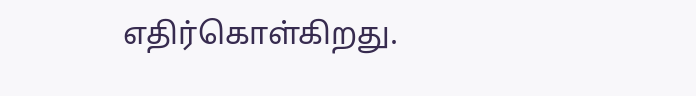எதிர்கொள்கிறது.